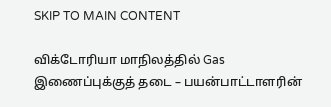SKIP TO MAIN CONTENT

விக்டோரியா மாநிலத்தில் Gas இணைப்புக்குத் தடை – பயன்பாட்டாளரின்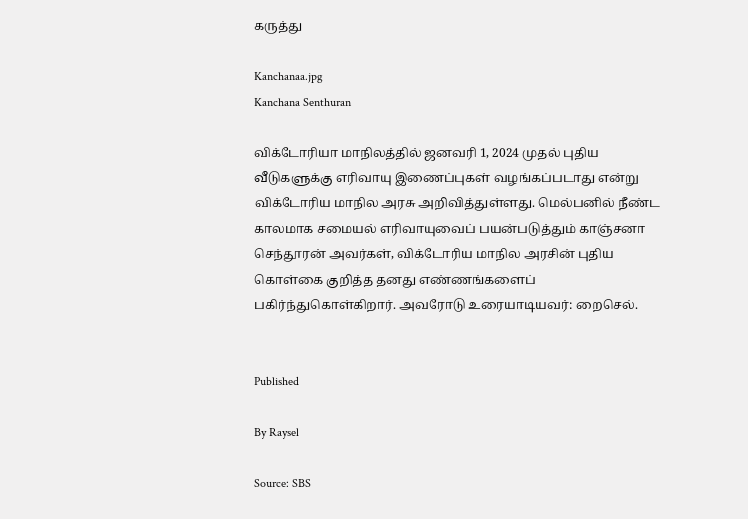கருத்து

Kanchanaa.jpg
Kanchana Senthuran

விக்டோரியா மாநிலத்தில் ஜனவரி 1, 2024 முதல் புதிய வீடுகளுக்கு எரிவாயு இணைப்புகள் வழங்கப்படாது என்று விக்டோரிய மாநில அரசு அறிவித்துள்ளது. மெல்பனில் நீண்ட காலமாக சமையல் எரிவாயுவைப் பயன்படுத்தும் காஞ்சனா செந்தூரன் அவர்கள், விக்டோரிய மாநில அரசின் புதிய கொள்கை குறித்த தனது எண்ணங்களைப் பகிர்ந்துகொள்கிறார். அவரோடு உரையாடியவர்: றைசெல்.


Published

By Raysel

Source: SBS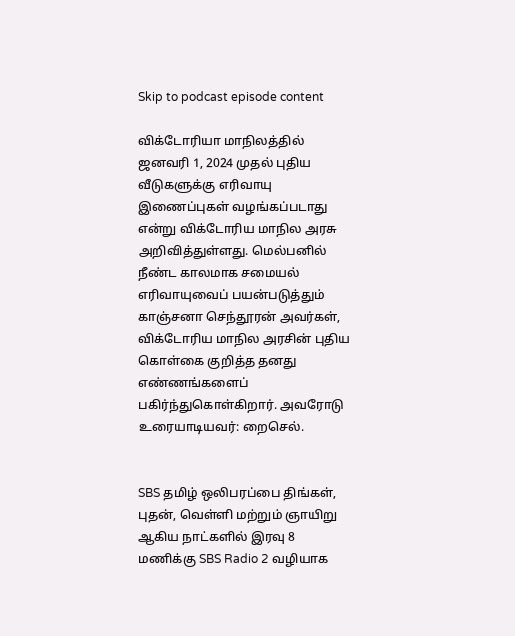Skip to podcast episode content

விக்டோரியா மாநிலத்தில் ஜனவரி 1, 2024 முதல் புதிய வீடுகளுக்கு எரிவாயு இணைப்புகள் வழங்கப்படாது என்று விக்டோரிய மாநில அரசு அறிவித்துள்ளது. மெல்பனில் நீண்ட காலமாக சமையல் எரிவாயுவைப் பயன்படுத்தும் காஞ்சனா செந்தூரன் அவர்கள், விக்டோரிய மாநில அரசின் புதிய கொள்கை குறித்த தனது எண்ணங்களைப் பகிர்ந்துகொள்கிறார். அவரோடு உரையாடியவர்: றைசெல்.


SBS தமிழ் ஒலிபரப்பை திங்கள், புதன், வெள்ளி மற்றும் ஞாயிறு ஆகிய நாட்களில் இரவு 8 மணிக்கு SBS Radio 2 வழியாக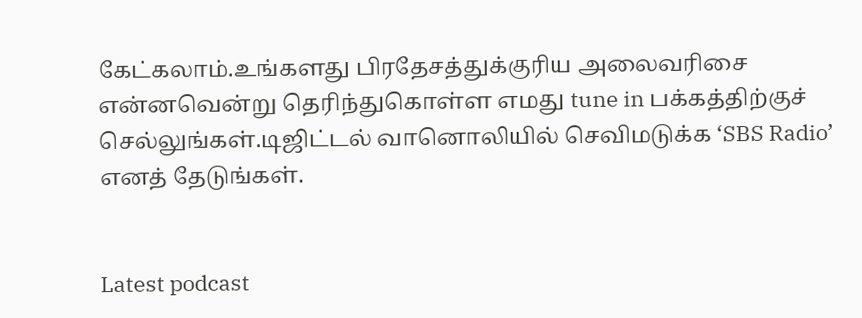கேட்கலாம்.உங்களது பிரதேசத்துக்குரிய அலைவரிசை என்னவென்று தெரிந்துகொள்ள எமது tune in பக்கத்திற்குச் செல்லுங்கள்.டிஜிட்டல் வானொலியில் செவிமடுக்க ‘SBS Radio’ எனத் தேடுங்கள்.


Latest podcast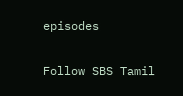episodes

Follow SBS Tamil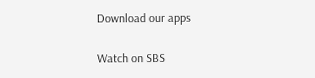Download our apps

Watch on SBS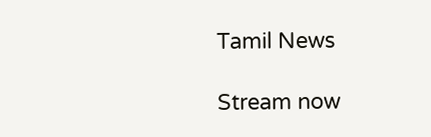Tamil News

Stream now